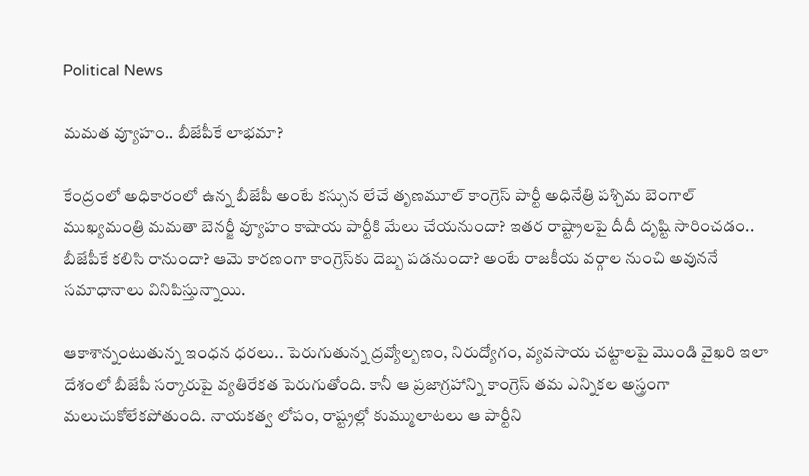Political News

మ‌మ‌త వ్యూహం.. బీజేపీకే లాభ‌మా?

కేంద్రంలో అధికారంలో ఉన్న బీజేపీ అంటే క‌స్సున లేచే తృణ‌మూల్ కాంగ్రెస్ పార్టీ అధినేత్రి ప‌శ్చిమ బెంగాల్ ముఖ్య‌మంత్రి మ‌మ‌తా బెన‌ర్జీ వ్యూహం కాషాయ పార్టీకి మేలు చేయ‌నుందా? ఇత‌ర రాష్ట్రాల‌పై దీదీ దృష్టి సారించ‌డం.. బీజేపీకే క‌లిసి రానుందా? ఆమె కార‌ణంగా కాంగ్రెస్‌కు దెబ్బ ప‌డ‌నుందా? అంటే రాజ‌కీయ వ‌ర్గాల నుంచి అవున‌నే స‌మాధానాలు వినిపిస్తున్నాయి.

ఆకాశాన్నంటుతున్న ఇంధ‌న ధ‌ర‌లు.. పెరుగుతున్న ద్ర‌వ్యోల్బ‌ణం, నిరుద్యోగం, వ్య‌వ‌సాయ చ‌ట్టాల‌పై మొండి వైఖ‌రి ఇలా దేశంలో బీజేపీ స‌ర్కారుపై వ్య‌తిరేక‌త పెరుగుతోంది. కానీ ఆ ప్ర‌జాగ్ర‌హాన్ని కాంగ్రెస్ త‌మ ఎన్నిక‌ల అస్త్రంగా మ‌లుచుకోలేక‌పోతుంది. నాయ‌క‌త్వ లోపం, రాష్ట్రల్లో కుమ్ములాటలు ఆ పార్టీని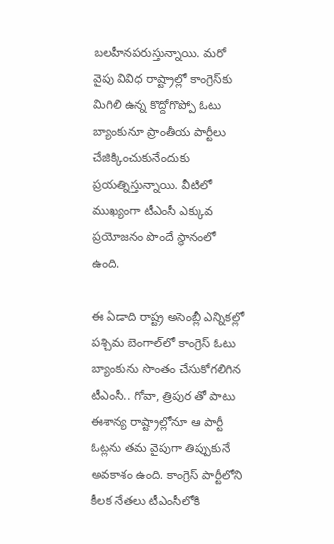బ‌ల‌హీన‌ప‌రుస్తున్నాయి. మ‌రో వైపు వివిధ రాష్ట్రాల్లో కాంగ్రెస్‌కు మిగిలి ఉన్న కొద్దోగొప్పో ఓటు బ్యాంకునూ ప్రాంతీయ పార్టీలు చేజిక్కించుకునేందుకు ప్ర‌య‌త్నిస్తున్నాయి. వీటిలో ముఖ్యంగా టీఎంసీ ఎక్కువ ప్ర‌యోజ‌నం పొందే స్థానంలో ఉంది.

ఈ ఏడాది రాష్ట్ర అసెంబ్లీ ఎన్నిక‌ల్లో ప‌శ్చిమ బెంగాల్‌లో కాంగ్రెస్ ఓటు బ్యాంకును సొంతం చేసుకోగ‌లిగిన టీఎంసీ.. గోవా, త్రిపుర తో పాటు ఈశాన్య రాష్ట్రాల్లోనూ ఆ పార్టీ ఓట్ల‌ను త‌మ వైపుగా తిప్పుకునే అవ‌కాశం ఉంది. కాంగ్రెస్ పార్టీలోని కీల‌క నేత‌లు టీఎంసీలోకి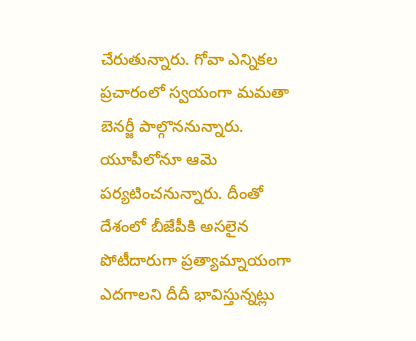చేరుతున్నారు. గోవా ఎన్నిక‌ల ప్ర‌చారంలో స్వ‌యంగా మ‌మ‌తా బెన‌ర్జీ పాల్గొన‌నున్నారు. యూపీలోనూ ఆమె ప‌ర్య‌టించ‌నున్నారు. దీంతో దేశంలో బీజేపీకి అస‌లైన పోటీదారుగా ప్ర‌త్యామ్నాయంగా ఎద‌గాల‌ని దీదీ భావిస్తున్న‌ట్లు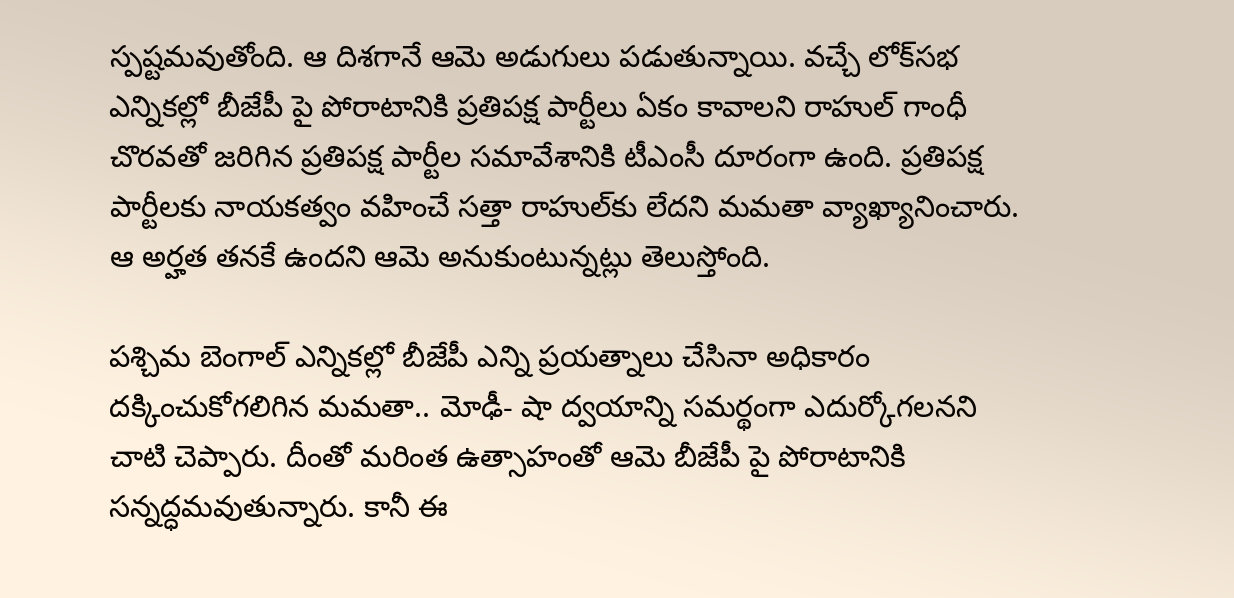స్ప‌ష్ట‌మ‌వుతోంది. ఆ దిశ‌గానే ఆమె అడుగులు ప‌డుతున్నాయి. వ‌చ్చే లోక్‌స‌భ ఎన్నిక‌ల్లో బీజేపీ పై పోరాటానికి ప్ర‌తిప‌క్ష పార్టీలు ఏకం కావాల‌ని రాహుల్ గాంధీ చొర‌వ‌తో జ‌రిగిన ప్ర‌తిప‌క్ష పార్టీల స‌మావేశానికి టీఎంసీ దూరంగా ఉంది. ప్ర‌తిప‌క్ష పార్టీల‌కు నాయ‌క‌త్వం వ‌హించే సత్తా రాహుల్‌కు లేద‌ని మ‌మ‌తా వ్యాఖ్యానించారు. ఆ అర్హ‌త త‌న‌కే ఉంద‌ని ఆమె అనుకుంటున్న‌ట్లు తెలుస్తోంది.

ప‌శ్చిమ బెంగాల్ ఎన్నిక‌ల్లో బీజేపీ ఎన్ని ప్ర‌య‌త్నాలు చేసినా అధికారం ద‌క్కించుకోగ‌లిగిన మ‌మ‌తా.. మోఢీ- షా ద్వ‌యాన్ని స‌మ‌ర్థంగా ఎదుర్కోగ‌ల‌న‌ని చాటి చెప్పారు. దీంతో మ‌రింత ఉత్సాహంతో ఆమె బీజేపీ పై పోరాటానికి స‌న్న‌ద్ధ‌మ‌వుతున్నారు. కానీ ఈ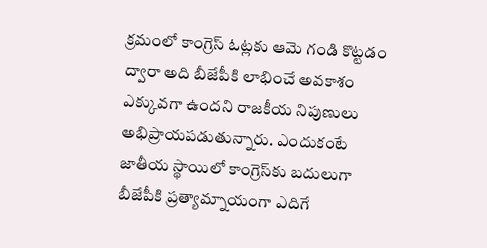క్ర‌మంలో కాంగ్రెస్ ఓట్ల‌కు ఆమె గండి కొట్ట‌డం ద్వారా అది బీజేపీకి లాభించే అవ‌కాశం ఎక్కువ‌గా ఉంద‌ని రాజ‌కీయ నిపుణులు అభిప్రాయ‌ప‌డుతున్నారు. ఎందుకంటే జాతీయ స్థాయిలో కాంగ్రెస్‌కు బ‌దులుగా బీజేపీకి ప్ర‌త్యామ్నాయంగా ఎదిగే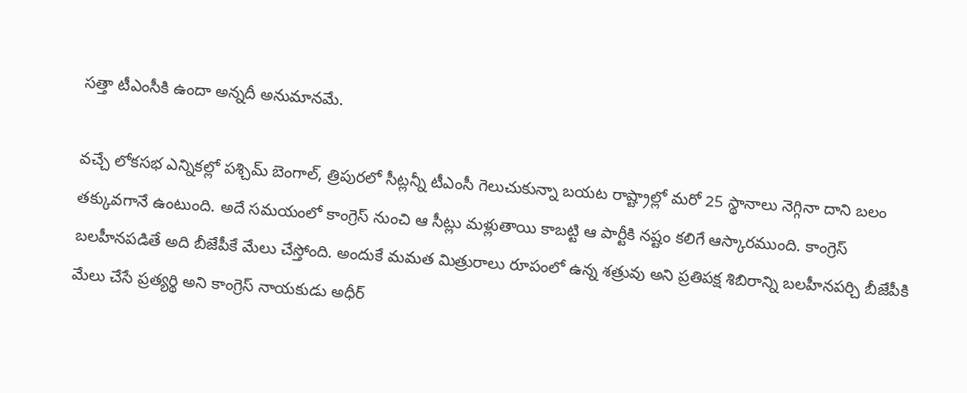స‌త్తా టీఎంసీకి ఉందా అన్న‌దీ అనుమాన‌మే.

వ‌చ్చే లోక‌స‌భ ఎన్నిక‌ల్లో ప‌శ్చిమ్ బెంగాల్‌, త్రిపుర‌లో సీట్ల‌న్నీ టీఎంసీ గెలుచుకున్నా బ‌య‌ట రాష్ట్రాల్లో మ‌రో 25 స్థానాలు నెగ్గినా దాని బ‌లం త‌క్కువ‌గానే ఉంటుంది. అదే స‌మ‌యంలో కాంగ్రెస్ నుంచి ఆ సీట్లు మళ్లుతాయి కాబట్టి ఆ పార్టీకి న‌ష్టం క‌లిగే ఆస్కార‌ముంది. కాంగ్రెస్ బ‌ల‌హీన‌ప‌డితే అది బీజేపీకే మేలు చేస్తోంది. అందుకే మ‌మ‌త మిత్రురాలు రూపంలో ఉన్న శ‌త్రువు అని ప్ర‌తిప‌క్ష శిబిరాన్ని బ‌ల‌హీన‌ప‌ర్చి బీజేపీకి మేలు చేసే ప్ర‌త్య‌ర్థి అని కాంగ్రెస్ నాయ‌కుడు అధీర్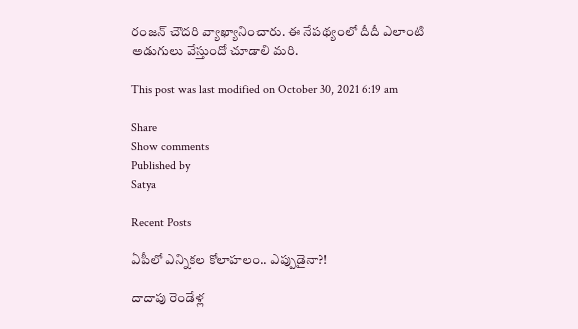రంజ‌న్ చౌద‌రి వ్యాఖ్యానించారు. ఈ నేప‌థ్యంలో దీదీ ఎలాంటి అడుగులు వేస్తుందో చూడాలి మ‌రి.

This post was last modified on October 30, 2021 6:19 am

Share
Show comments
Published by
Satya

Recent Posts

ఏపీలో ఎన్నికల కోలాహ‌లం.. ఎప్పుడైనా?!

దాదాపు రెండేళ్ల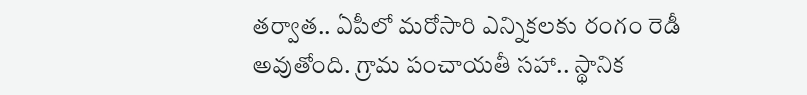త‌ర్వాత‌.. ఏపీలో మ‌రోసారి ఎన్నిక‌ల‌కు రంగం రెడీ అవుతోంది. గ్రామ పంచాయ‌తీ స‌హా.. స్థానిక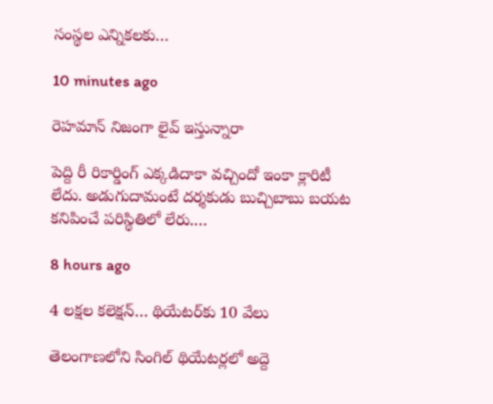సంస్థ‌ల ఎన్నిక‌ల‌కు…

10 minutes ago

రెహమాన్ నిజంగా లైవ్ ఇస్తున్నారా

పెద్ది రీ రికార్డింగ్ ఎక్కడిదాకా వచ్చిందో ఇంకా క్లారిటీ లేదు. అడుగుదామంటే దర్శకుడు బుచ్చిబాబు బయట కనిపించే పరిస్థితిలో లేరు.…

8 hours ago

4 ల‌క్ష‌ల క‌లెక్షన్… థియేట‌ర్‌కు 10 వేలు

తెలంగాణ‌లోని సింగిల్ థియేట‌ర్ల‌లో అద్దె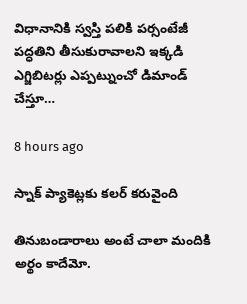విధానానికి స్వ‌స్తి ప‌లికి ప‌ర్సంటేజీ ప‌ద్ధ‌తిని తీసుకురావాల‌ని ఇక్క‌డి ఎగ్జిబిట‌ర్లు ఎప్ప‌ట్నుంచో డిమాండ్ చేస్తూ…

8 hours ago

స్నాక్ ప్యాకెట్లకు కలర్ కరువైంది

తినుబండారాలు అంటే చాలా మందికి అర్థం కాదేమో.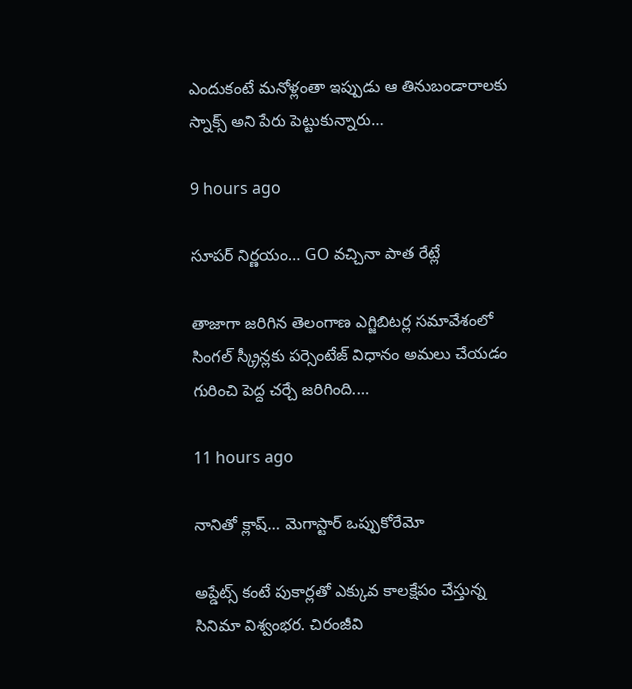ఎందుకంటే మనోళ్లంతా ఇప్పుడు ఆ తినుబండారాలకు స్నాక్స్ అని పేరు పెట్టుకున్నారు…

9 hours ago

సూపర్ నిర్ణయం… GO వచ్చినా పాత రేట్లే

తాజాగా జరిగిన తెలంగాణ ఎగ్జిబిటర్ల సమావేశంలో సింగల్ స్క్రీన్లకు పర్సెంటేజ్ విధానం అమలు చేయడం గురించి పెద్ద చర్చే జరిగింది.…

11 hours ago

నానితో క్లాష్… మెగాస్టార్ ఒప్పుకోరేమో

అప్డేట్స్ కంటే పుకార్లతో ఎక్కువ కాలక్షేపం చేస్తున్న సినిమా విశ్వంభర. చిరంజీవి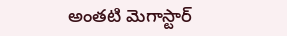అంతటి మెగాస్టార్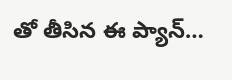తో తీసిన ఈ ప్యాన్…